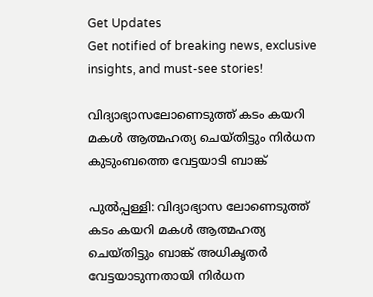Get Updates
Get notified of breaking news, exclusive insights, and must-see stories!

വിദ്യാഭ്യാസലോണെടുത്ത് കടം കയറി മകള്‍ ആത്മഹത്യ ചെയ്തിട്ടും നിര്‍ധന കുടുംബത്തെ വേട്ടയാടി ബാങ്ക്

പുല്‍പ്പള്ളി: വിദ്യാഭ്യാസ ലോണെടുത്ത് കടം കയറി മകള്‍ ആത്മഹത്യ ചെയ്തിട്ടും ബാങ്ക് അധികൃതര്‍ വേട്ടയാടുന്നതായി നിര്‍ധന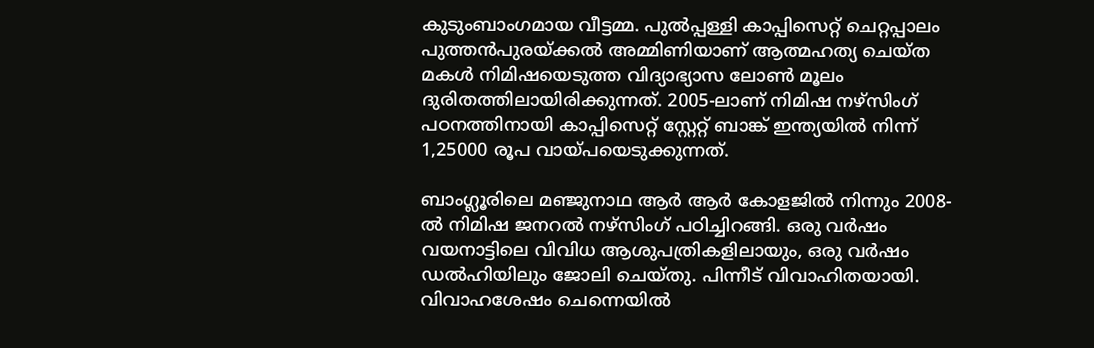കുടുംബാംഗമായ വീട്ടമ്മ. പുല്‍പ്പള്ളി കാപ്പിസെറ്റ് ചെറ്റപ്പാലം പുത്തന്‍പുരയ്ക്കല്‍ അമ്മിണിയാണ് ആത്മഹത്യ ചെയ്ത മകള്‍ നിമിഷയെടുത്ത വിദ്യാഭ്യാസ ലോണ്‍ മൂലം ദുരിതത്തിലായിരിക്കുന്നത്. 2005-ലാണ് നിമിഷ നഴ്‌സിംഗ് പഠനത്തിനായി കാപ്പിസെറ്റ് സ്റ്റേറ്റ് ബാങ്ക് ഇന്ത്യയില്‍ നിന്ന് 1,25000 രൂപ വായ്പയെടുക്കുന്നത്.

ബാംഗ്ലൂരിലെ മഞ്ജുനാഥ ആര്‍ ആര്‍ കോളജില്‍ നിന്നും 2008-ല്‍ നിമിഷ ജനറല്‍ നഴ്‌സിംഗ് പഠിച്ചിറങ്ങി. ഒരു വര്‍ഷം വയനാട്ടിലെ വിവിധ ആശുപത്രികളിലായും, ഒരു വര്‍ഷം ഡല്‍ഹിയിലും ജോലി ചെയ്തു. പിന്നീട് വിവാഹിതയായി. വിവാഹശേഷം ചെന്നെയില്‍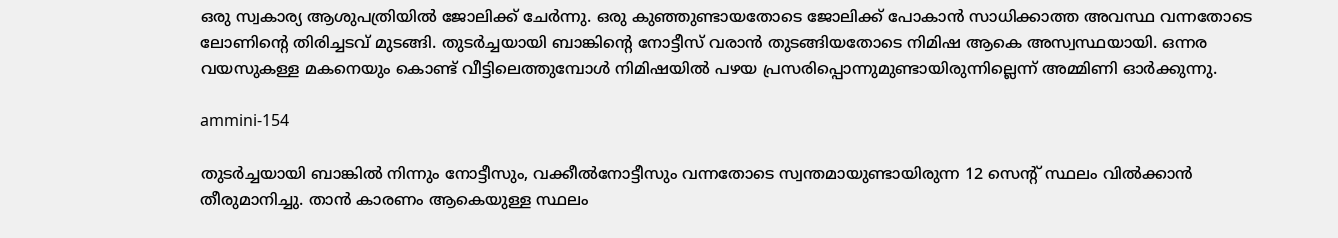ഒരു സ്വകാര്യ ആശുപത്രിയില്‍ ജോലിക്ക് ചേര്‍ന്നു. ഒരു കുഞ്ഞുണ്ടായതോടെ ജോലിക്ക് പോകാന്‍ സാധിക്കാത്ത അവസ്ഥ വന്നതോടെ ലോണിന്റെ തിരിച്ചടവ് മുടങ്ങി. തുടര്‍ച്ചയായി ബാങ്കിന്റെ നോട്ടീസ് വരാന്‍ തുടങ്ങിയതോടെ നിമിഷ ആകെ അസ്വസ്ഥയായി. ഒന്നര വയസുകള്ള മകനെയും കൊണ്ട് വീട്ടിലെത്തുമ്പോള്‍ നിമിഷയില്‍ പഴയ പ്രസരിപ്പൊന്നുമുണ്ടായിരുന്നില്ലെന്ന് അമ്മിണി ഓര്‍ക്കുന്നു.

ammini-154

തുടര്‍ച്ചയായി ബാങ്കില്‍ നിന്നും നോട്ടീസും, വക്കീല്‍നോട്ടീസും വന്നതോടെ സ്വന്തമായുണ്ടായിരുന്ന 12 സെന്റ് സ്ഥലം വില്‍ക്കാന്‍ തീരുമാനിച്ചു. താന്‍ കാരണം ആകെയുള്ള സ്ഥലം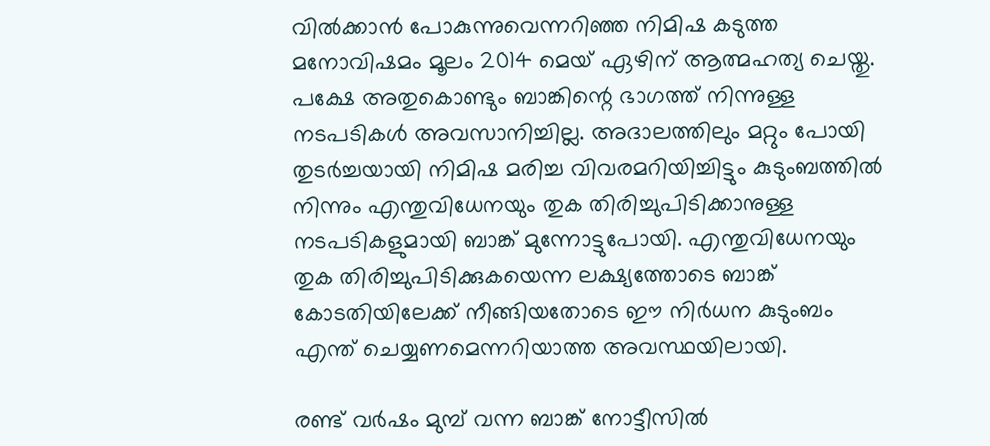വില്‍ക്കാന്‍ പോകുന്നുവെന്നറിഞ്ഞ നിമിഷ കടുത്ത മനോവിഷമം മൂലം 2014 മെയ് ഏഴിന് ആത്മഹത്യ ചെയ്തു. പക്ഷേ അതുകൊണ്ടും ബാങ്കിന്റെ ഭാഗത്ത് നിന്നുള്ള നടപടികള്‍ അവസാനിച്ചില്ല. അദാലത്തിലും മറ്റും പോയി തുടര്‍ച്ചയായി നിമിഷ മരിച്ച വിവരമറിയിച്ചിട്ടും കുടുംബത്തില്‍ നിന്നും എന്തുവിധേനയും തുക തിരിച്ചുപിടിക്കാനുള്ള നടപടികളുമായി ബാങ്ക് മുന്നോട്ടുപോയി. എന്തുവിധേനയും തുക തിരിച്ചുപിടിക്കുകയെന്ന ലക്ഷ്യത്തോടെ ബാങ്ക് കോടതിയിലേക്ക് നീങ്ങിയതോടെ ഈ നിര്‍ധന കുടുംബം എന്ത് ചെയ്യണമെന്നറിയാത്ത അവസ്ഥയിലായി.

രണ്ട് വര്‍ഷം മുമ്പ് വന്ന ബാങ്ക് നോട്ടീസില്‍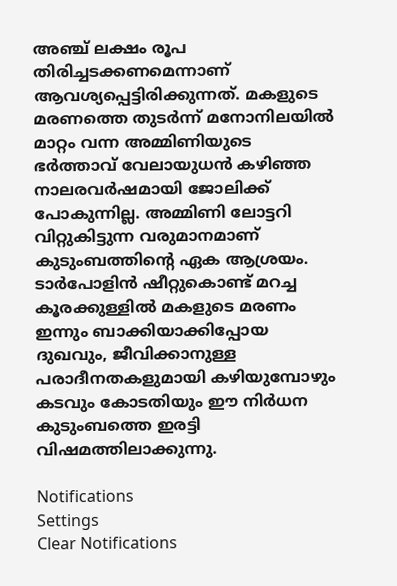അഞ്ച് ലക്ഷം രൂപ തിരിച്ചടക്കണമെന്നാണ് ആവശ്യപ്പെട്ടിരിക്കുന്നത്. മകളുടെ മരണത്തെ തുടര്‍ന്ന് മനോനിലയില്‍ മാറ്റം വന്ന അമ്മിണിയുടെ ഭര്‍ത്താവ് വേലായുധന്‍ കഴിഞ്ഞ നാലരവര്‍ഷമായി ജോലിക്ക് പോകുന്നില്ല. അമ്മിണി ലോട്ടറി വിറ്റുകിട്ടുന്ന വരുമാനമാണ് കുടുംബത്തിന്റെ ഏക ആശ്രയം. ടാര്‍പോളിന്‍ ഷീറ്റുകൊണ്ട് മറച്ച കൂരക്കുള്ളില്‍ മകളുടെ മരണം ഇന്നും ബാക്കിയാക്കിപ്പോയ ദുഖവും, ജീവിക്കാനുള്ള പരാദീനതകളുമായി കഴിയുമ്പോഴും കടവും കോടതിയും ഈ നിര്‍ധന കുടുംബത്തെ ഇരട്ടി വിഷമത്തിലാക്കുന്നു.

Notifications
Settings
Clear Notifications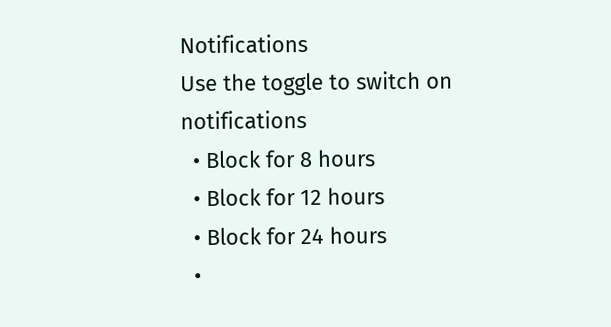Notifications
Use the toggle to switch on notifications
  • Block for 8 hours
  • Block for 12 hours
  • Block for 24 hours
  •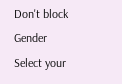Don't block
Gender
Select your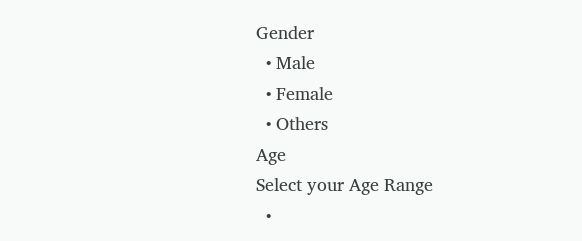Gender
  • Male
  • Female
  • Others
Age
Select your Age Range
  •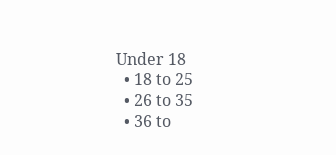Under 18
  • 18 to 25
  • 26 to 35
  • 36 to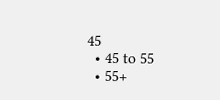45
  • 45 to 55
  • 55+